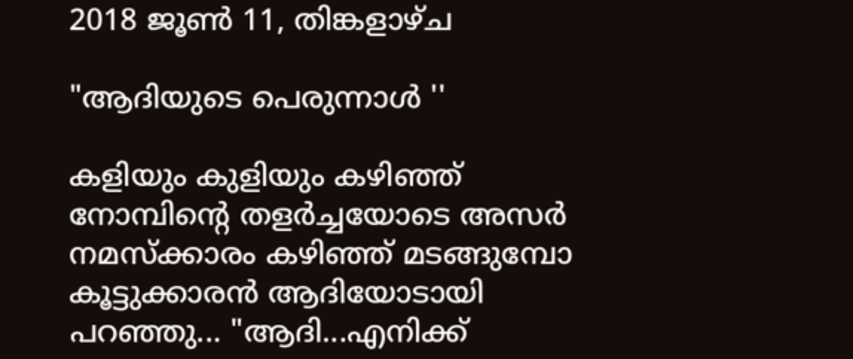2018 ജൂൺ 11, തിങ്കളാഴ്‌ച

"ആദിയുടെ പെരുന്നാൾ ''

കളിയും കുളിയും കഴിഞ്ഞ് നോമ്പിന്‍റെ തളര്‍ച്ചയോടെ അസര്‍ നമസ്ക്കാരം കഴിഞ്ഞ് മടങ്ങുമ്പോ കൂട്ടുക്കാരന്‍ ആദിയോടായി പറഞ്ഞു... "ആദി...എനിക്ക്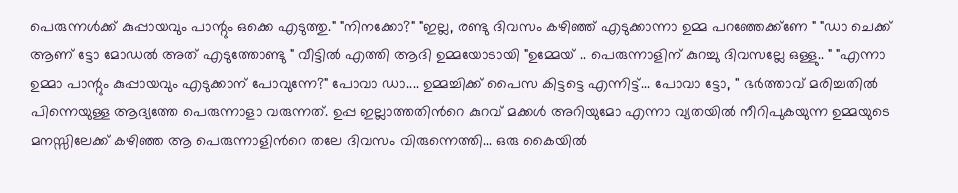പെരുന്നള്‍ക്ക് കുപ്പായവും പാന്റും ഒക്കെ എടുത്തു." "നിനക്കോ?" "ഇല്ല, രണ്ടു ദിവസം കഴിഞ്ഞ് എടുക്കാന്നാ ഉമ്മ പറഞ്ഞേക്ക്ണേ " "ഡാ ചെക്ക് ആണ് ട്ടോ മോഡല്‍ അത് എടുത്തോണ്ടു " വീട്ടില്‍ എത്തി ആദി ഉമ്മയോടായി "ഉമ്മേയ് .. പെരുന്നാളിന് കുറച്ചു ദിവസല്ലേ ഒള്ളു.. " "എന്നാ ഉമ്മാ പാന്റും കുപ്പായവും എടുക്കാന് പോവുന്നേ?" പോവാ ഡാ.... ഉമ്മച്ചിക്ക് പൈസ കിട്ടട്ടെ എന്നിട്ട്... പോവാ ട്ടോ, '' ഭർത്താവ് മരിച്ചതില്‍ പിന്നെയുള്ള ആദ്യത്തേ പെരുന്നാളാ വരുന്നത്. ഉപ്പ ഇല്ലാത്തതിന്‍റെ കുറവ് മക്കള്‍ അറിയുമോ എന്നാ വ്യതയില്‍ നീറിപുകയുന്ന ഉമ്മയുടെ മനസ്സിലേക്ക് കഴിഞ്ഞ ആ പെരുന്നാളിന്‍റെ തലേ ദിവസം വിരുന്നെത്തി... ഒരു കൈയില്‍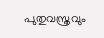പുതുവസ്ത്രവും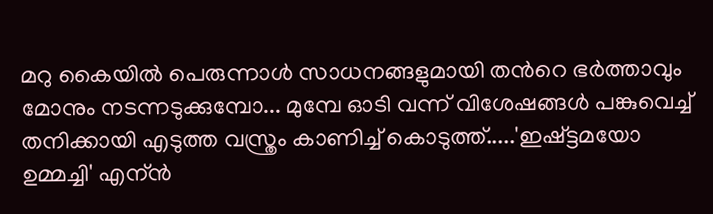മറു കൈയില്‍ പെരുന്നാള്‍ സാധനങ്ങളുമായി തന്‍റെ ഭര്‍ത്താവും മോനും നടന്നടുക്കുമ്പോ... മുമ്പേ ഓടി വന്ന് വിശേഷങ്ങള്‍ പങ്കുവെച്ച് തനിക്കായി എടുത്ത വസ്ത്രം കാണിച്ച് കൊടുത്ത്.....'ഇഷ്ട്ടമയോ ഉമ്മച്ചി' എന്ന്‍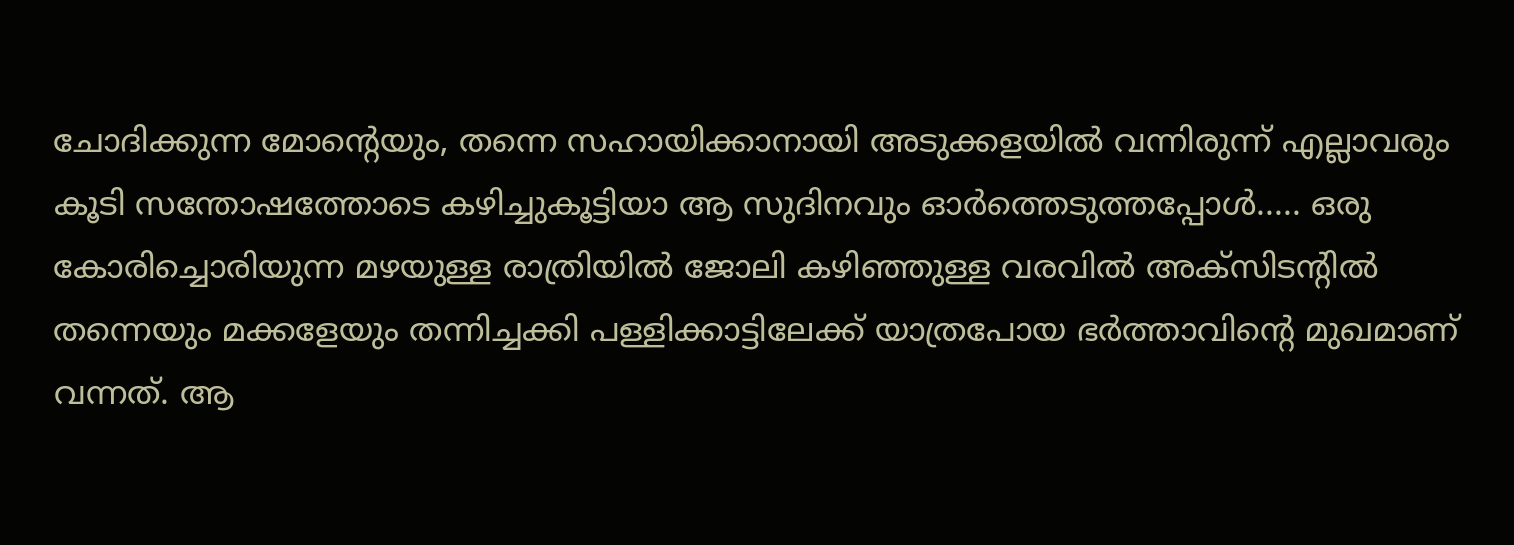ചോദിക്കുന്ന മോന്‍റെയും, തന്നെ സഹായിക്കാനായി അടുക്കളയിൽ വന്നിരുന്ന് എല്ലാവരും കൂടി സന്തോഷത്തോടെ കഴിച്ചുകൂട്ടിയാ ആ സുദിനവും ഓർത്തെടുത്തപ്പോള്‍..... ഒരു കോരിച്ചൊരിയുന്ന മഴയുള്ള രാത്രിയില്‍ ജോലി കഴിഞ്ഞുള്ള വരവില്‍ അക്സിടന്റിൽ തന്നെയും മക്കളേയും തന്നിച്ചക്കി പള്ളിക്കാട്ടിലേക്ക് യാത്രപോയ ഭര്‍ത്താവിന്‍റെ മുഖമാണ് വന്നത്. ആ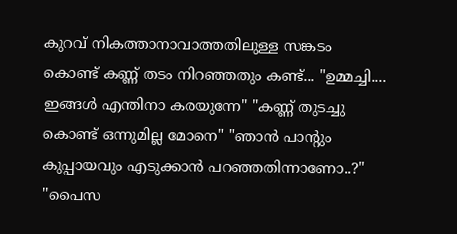കുറവ് നികത്താനാവാത്തതിലുള്ള സങ്കടം കൊണ്ട് കണ്ണ്‍ തടം നിറഞ്ഞതും കണ്ട്... "ഉമ്മച്ചി.... ഇങ്ങൾ എന്തിനാ കരയുന്നേ" "കണ്ണ്‍ തുടച്ചു കൊണ്ട് ഒന്നുമില്ല മോനെ" "ഞാന്‍ പാന്റും കുപ്പായവും എടുക്കാന്‍ പറഞ്ഞതിന്നാണോ..?" ''പൈസ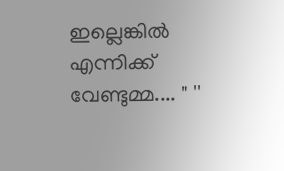ഇല്ലെങ്കില്‍ എന്നിക്ക് വേണ്ടുമ്മ.... " ''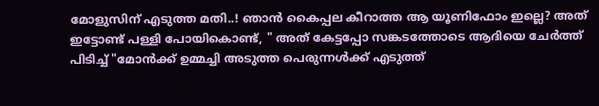മോളുസിന് എടുത്ത മതി..! ഞാന്‍ കൈപ്പല കീറാത്ത ആ യൂണിഫോം ഇല്ലെ? അത് ഇട്ടോണ്ട് പള്ളി പോയികൊണ്ട്, " അത് കേട്ടപ്പോ സങ്കടത്തോടെ ആദിയെ ചേര്‍ത്ത് പിടിച്ച് "മോൻക്ക് ഉമ്മച്ചി അടുത്ത പെരുന്നള്‍ക്ക് എടുത്ത്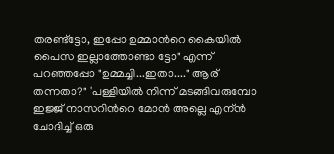തരണ്ട്ട്ടോ, ഇപ്പോ ഉമ്മാന്‍റെ കൈയില്‍ പൈസ ഇല്ലാത്തോണ്ടാ ട്ടോ" എന്ന് പറഞ്ഞപ്പോ "ഉമ്മച്ചി...ഇതാ...." ആര് തന്നതാ?" 'പള്ളിയില്‍ നിന്ന് മടങ്ങിവരുമ്പോ ഇജ്ജ്‌ നാസറിന്‍റെ മോന്‍ അല്ലെ എന്ന്‍ ചോദിച്ച് ഒരു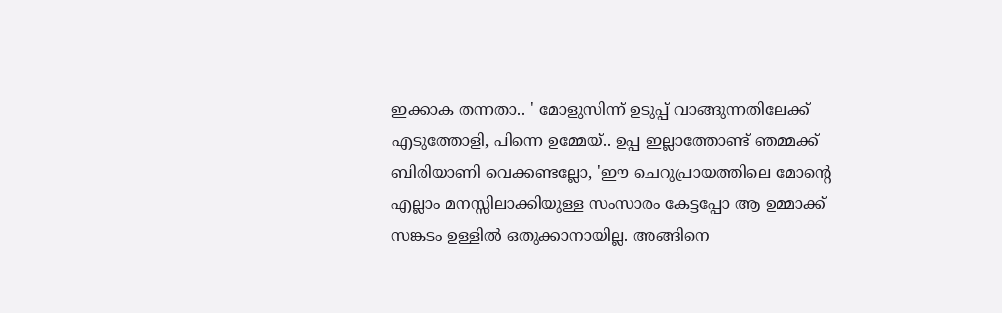ഇക്കാക തന്നതാ.. ' മോളുസിന്ന്‍ ഉടുപ്പ് വാങ്ങുന്നതിലേക്ക് എടുത്തോളി, പിന്നെ ഉമ്മേയ്.. ഉപ്പ ഇല്ലാത്തോണ്ട് ഞമ്മക്ക് ബിരിയാണി വെക്കണ്ടല്ലോ, 'ഈ ചെറുപ്രായത്തിലെ മോന്റെ എല്ലാം മനസ്സിലാക്കിയുള്ള സംസാരം കേട്ടപ്പോ ആ ഉമ്മാക്ക് സങ്കടം ഉള്ളിൽ ഒതുക്കാനായില്ല. അങ്ങിനെ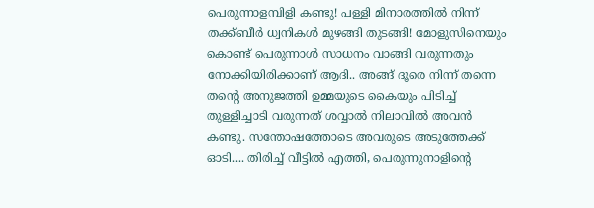പെരുന്നാളമ്പിളി കണ്ടു! പള്ളി മിനാരത്തിൽ നിന്ന് തക്ക്ബീർ ധ്വനികൾ മുഴങ്ങി തുടങ്ങി! മോളുസിനെയും കൊണ്ട് പെരുന്നാൾ സാധനം വാങ്ങി വരുന്നതും നോക്കിയിരിക്കാണ് ആദി.. അങ്ങ് ദൂരെ നിന്ന് തന്നെ തന്റെ അനുജത്തി ഉമ്മയുടെ കൈയും പിടിച്ച് തുള്ളിച്ചാടി വരുന്നത് ശവ്വാൽ നിലാവിൽ അവൻ കണ്ടു. സന്തോഷത്തോടെ അവരുടെ അടുത്തേക്ക് ഓടി.... തിരിച്ച് വീട്ടിൽ എത്തി, പെരുന്നുനാളിന്റെ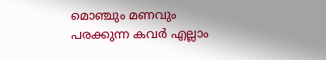മൊഞ്ചും മണവും പരക്കുന്ന കവർ എല്ലാം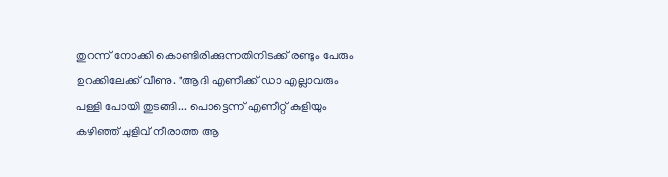തുറന്ന് നോക്കി കൊണ്ടിരിക്കുന്നതിനിടക്ക് രണ്ടും പേരും ഉറക്കിലേക്ക് വീണു. "ആദി എണീക്ക് ഡാ എല്ലാവരും പള്ളി പോയി തുടങ്ങി... പൊട്ടെന്ന് എണീറ്റ് കുളിയും കഴിഞ്ഞ് ചുളിവ് നീരാത്ത ആ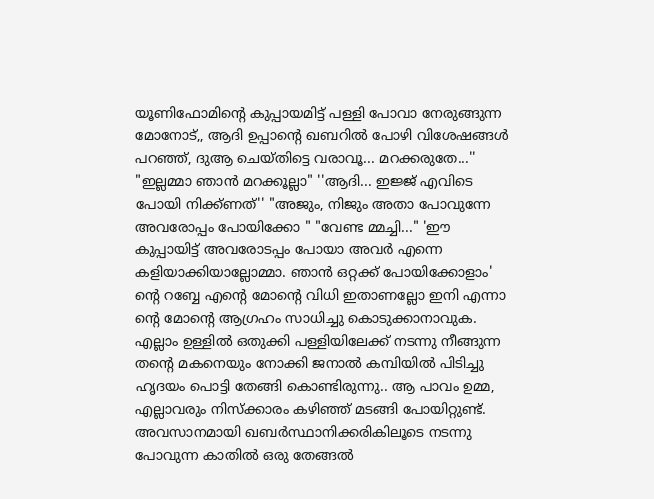യൂണിഫോമിന്റെ കുപ്പായമിട്ട് പള്ളി പോവാ നേരുങ്ങുന്ന മോനോട്,, ആദി ഉപ്പാന്റെ ഖബറിൽ പോഴി വിശേഷങ്ങൾ പറഞ്ഞ്, ദുആ ചെയ്തിട്ടെ വരാവൂ... മറക്കരുതേ...'' "ഇല്ലമ്മാ ഞാൻ മറക്കൂല്ലാ" ''ആദി... ഇജ്ജ് എവിടെ പോയി നിക്ക്ണത്'' "അജും, നിജും അതാ പോവുന്നേ അവരോപ്പം പോയിക്കോ " "വേണ്ട മ്മച്ചി..." 'ഈ കുപ്പായിട്ട് അവരോടപ്പം പോയാ അവർ എന്നെ കളിയാക്കിയാല്ലോമ്മാ. ഞാൻ ഒറ്റക്ക് പോയിക്കോളാം' ന്റെ റബ്ബേ എന്റെ മോന്റെ വിധി ഇതാണല്ലോ ഇനി എന്നാ ന്റെ മോന്റെ ആഗ്രഹം സാധിച്ചു കൊടുക്കാനാവുക. എല്ലാം ഉള്ളിൽ ഒതുക്കി പള്ളിയിലേക്ക് നടന്നു നീങ്ങുന്ന തന്റെ മകനെയും നോക്കി ജനാൽ കമ്പിയിൽ പിടിച്ചു ഹൃദയം പൊട്ടി തേങ്ങി കൊണ്ടിരുന്നു.. ആ പാവം ഉമ്മ, എല്ലാവരും നിസ്ക്കാരം കഴിഞ്ഞ് മടങ്ങി പോയിറ്റുണ്ട്. അവസാനമായി ഖബർസ്ഥാനിക്കരികിലൂടെ നടന്നു പോവുന്ന കാതിൽ ഒരു തേങ്ങൽ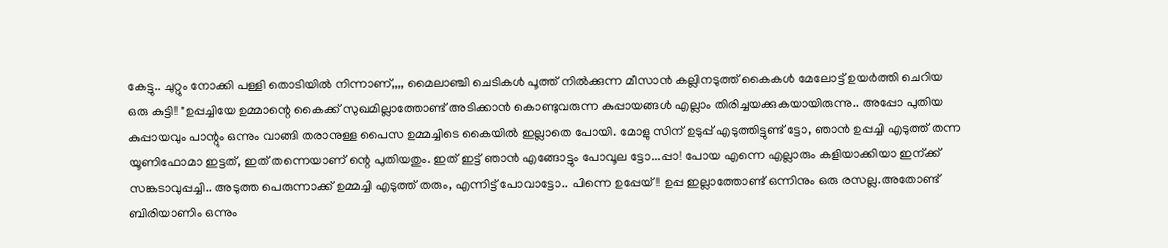കേട്ടു.. ചുറ്റും നോക്കി പള്ളി തൊടിയിൽ നിന്നാണ്,,,, മൈലാഞ്ചി ചെടികൾ പൂത്ത് നിൽക്കുന്ന മീസാൻ കല്ലിനടുത്ത് കൈകൾ മേലോട്ട് ഉയർത്തി ചെറിയ ഒരു കുട്ടി!! "ഉപ്പച്ചിയേ ഉമ്മാന്റെ കൈക്ക് സുഖമില്ലാത്തോണ്ട് അടിക്കാൻ കൊണ്ടുവരുന്ന കുപ്പായങ്ങൾ എല്ലാം തിരിച്ചയക്കുകയായിരുന്നു.. അപ്പോ പുതിയ കുപ്പായവും പാന്റും ഒന്നും വാങ്ങി തരാനുള്ള പൈസ ഉമ്മച്ചിടെ കൈയിൽ ഇല്ലാതെ പോയി. മോളു സിന് ഉടുപ്പ് എടുത്തിട്ടുണ്ട് ട്ടോ, ഞാൻ ഉപ്പച്ചി എടുത്ത് തന്ന യൂണിഫോമാ ഇട്ടത്, ഇത് തന്നെയാണ് ന്റെ പുതിയതും. ഇത് ഇട്ട് ഞാൻ എങ്ങോട്ടും പോവൂല ട്ടോ...പ്പാ! പോയ എന്നെ എല്ലാരും കളിയാക്കിയാ ഇന്ക്ക് സങ്കടാവുപ്പച്ചി.. അടുത്ത പെരുന്നാക്ക് ഉമ്മച്ചി എടുത്ത് തരും, എന്നിട്ട് പോവാട്ടോ.. പിന്നെ ഉപ്പേയ്!! ഉപ്പ ഇല്ലാത്തോണ്ട് ഒന്നിനും ഒരു രസല്ല.അതോണ്ട് ബിരിയാണിം ഒന്നും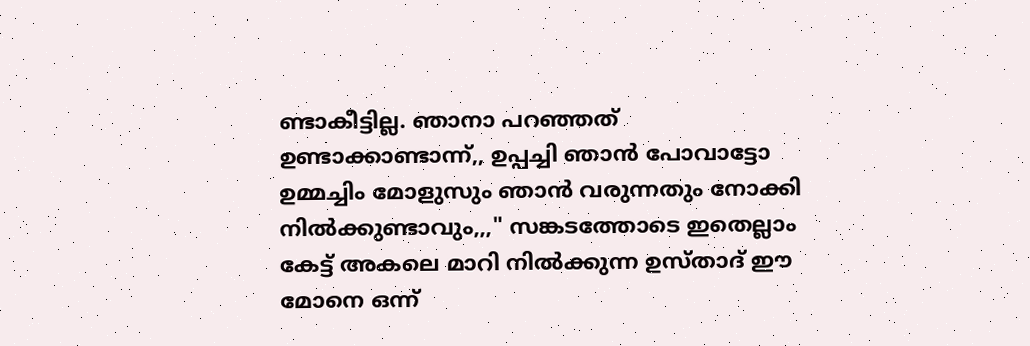ണ്ടാകീട്ടില്ല. ഞാനാ പറഞ്ഞത് ഉണ്ടാക്കാണ്ടാന്ന്,, ഉപ്പച്ചി ഞാൻ പോവാട്ടോ ഉമ്മച്ചിം മോളുസും ഞാൻ വരുന്നതും നോക്കി നിൽക്കുണ്ടാവും,,," സങ്കടത്തോടെ ഇതെല്ലാം കേട്ട് അകലെ മാറി നിൽക്കുന്ന ഉസ്താദ് ഈ മോനെ ഒന്ന്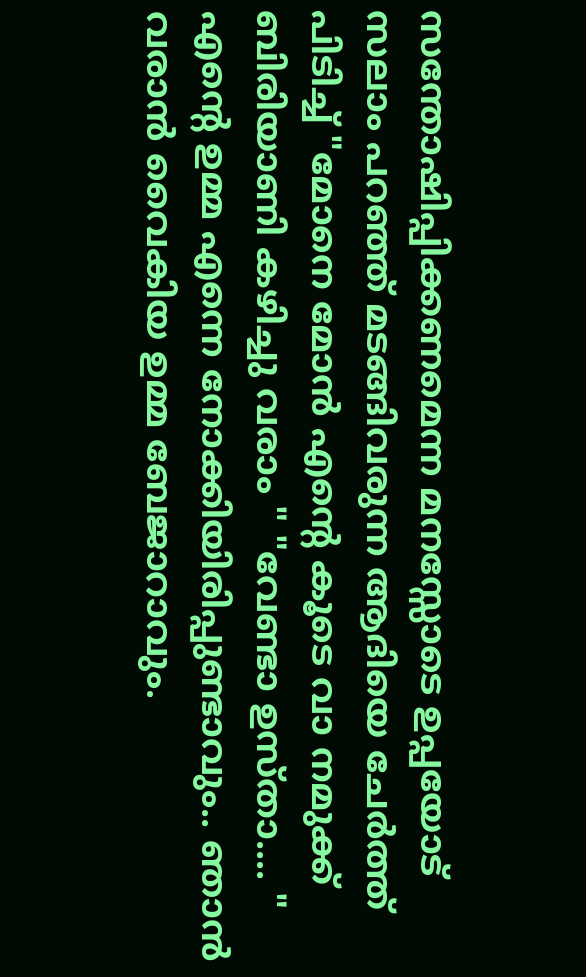സന്തോഷിപ്പിക്കണമെന്ന മനസ്സോടെ ഉപ്പയോട് സലാം പറഞ്ഞ് മടങ്ങിവരുന്ന ആദിയെ ചേർത്ത് പിടിച്ച് "മോനെ മോൻ എന്റെ കൂടെ വാ നമുക്ക് ബിരിയാണി കഴിച്ചു വരാം " "വേണ്ടാ ഉസ്താ.... " എന്റെ ഉമ്മ എന്നെ നോക്കിയിരിപ്പുണ്ടാവും.. ഞാൻ വരാൻ വൈകിയ ഉമ്മ ബേജാറാവും.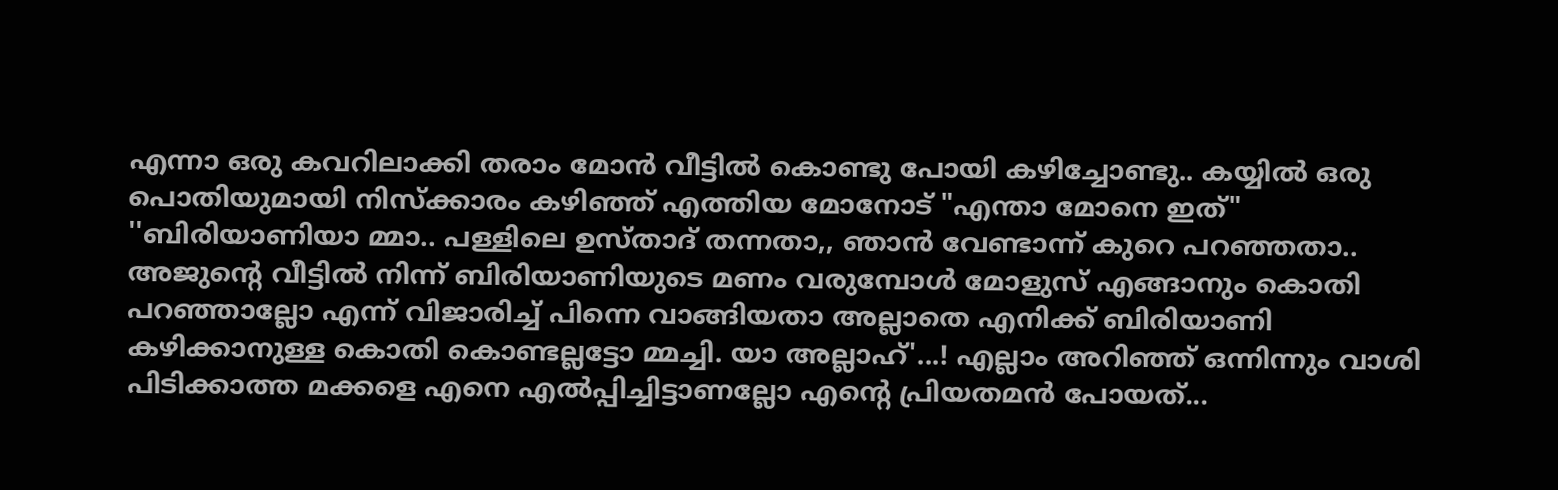എന്നാ ഒരു കവറിലാക്കി തരാം മോൻ വീട്ടിൽ കൊണ്ടു പോയി കഴിച്ചോണ്ടു.. കയ്യിൽ ഒരു പൊതിയുമായി നിസ്ക്കാരം കഴിഞ്ഞ് എത്തിയ മോനോട് "എന്താ മോനെ ഇത്" ''ബിരിയാണിയാ മ്മാ.. പള്ളിലെ ഉസ്താദ് തന്നതാ,, ഞാൻ വേണ്ടാന്ന് കുറെ പറഞ്ഞതാ.. അജുന്റെ വീട്ടിൽ നിന്ന് ബിരിയാണിയുടെ മണം വരുമ്പോൾ മോളുസ് എങ്ങാനും കൊതി പറഞ്ഞാല്ലോ എന്ന് വിജാരിച്ച് പിന്നെ വാങ്ങിയതാ അല്ലാതെ എനിക്ക് ബിരിയാണി കഴിക്കാനുള്ള കൊതി കൊണ്ടല്ലട്ടോ മ്മച്ചി. യാ അല്ലാഹ്'...! എല്ലാം അറിഞ്ഞ് ഒന്നിന്നും വാശി പിടിക്കാത്ത മക്കളെ എനെ എൽപ്പിച്ചിട്ടാണല്ലോ എന്റെ പ്രിയതമൻ പോയത്...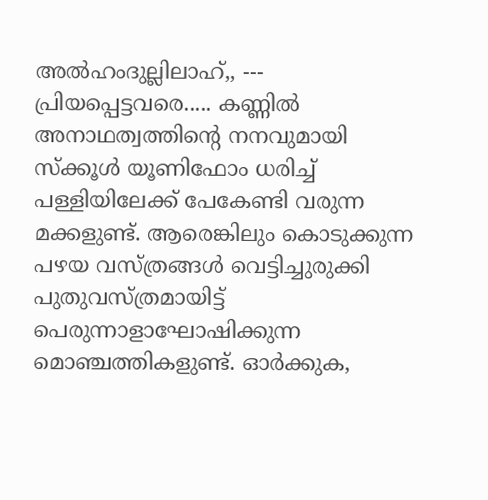അൽഹംദുല്ലിലാഹ്,, --- പ്രിയപ്പെട്ടവരെ..... കണ്ണിൽ അനാഥത്വത്തിന്റെ നനവുമായി സ്ക്കൂൾ യൂണിഫോം ധരിച്ച് പള്ളിയിലേക്ക് പേകേണ്ടി വരുന്ന മക്കളുണ്ട്. ആരെങ്കിലും കൊടുക്കുന്ന പഴയ വസ്ത്രങ്ങൾ വെട്ടിച്ചുരുക്കി പുതുവസ്ത്രമായിട്ട് പെരുന്നാളാഘോഷിക്കുന്ന മൊഞ്ചത്തികളുണ്ട്. ഓർക്കുക,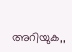അറിയുക,,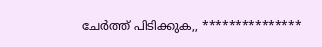ചേർത്ത് പിടിക്കുക,, ***************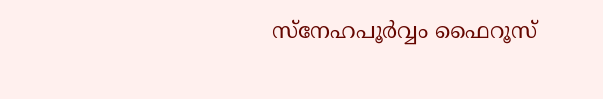സ്നേഹപൂർവ്വം ഫൈറൂസ്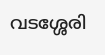വടശ്ശേരി